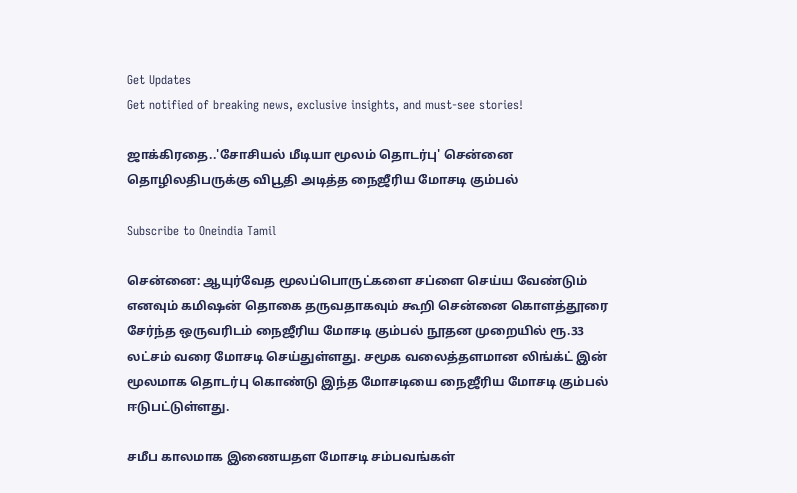Get Updates
Get notified of breaking news, exclusive insights, and must-see stories!

ஜாக்கிரதை..'சோசியல் மீடியா மூலம் தொடர்பு' சென்னை தொழிலதிபருக்கு விபூதி அடித்த நைஜீரிய மோசடி கும்பல்

Subscribe to Oneindia Tamil

சென்னை: ஆயுர்வேத மூலப்பொருட்களை சப்ளை செய்ய வேண்டும் எனவும் கமிஷன் தொகை தருவதாகவும் கூறி சென்னை கொளத்தூரை சேர்ந்த ஒருவரிடம் நைஜீரிய மோசடி கும்பல் நூதன முறையில் ரூ.33 லட்சம் வரை மோசடி செய்துள்ளது. சமூக வலைத்தளமான லிங்க்ட் இன் மூலமாக தொடர்பு கொண்டு இந்த மோசடியை நைஜீரிய மோசடி கும்பல் ஈடுபட்டுள்ளது.

சமீப காலமாக இணையதள மோசடி சம்பவங்கள்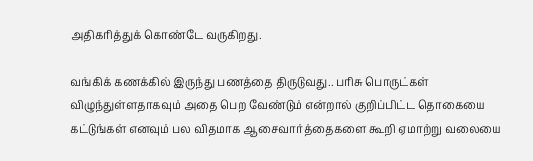அதிகரித்துக் கொண்டே வருகிறது.

வங்கிக் கணக்கில் இருந்து பணத்தை திருடுவது.. பரிசு பொருட்கள் விழுந்துள்ளதாகவும் அதை பெற வேண்டும் என்றால் குறிப்பிட்ட தொகையை கட்டுங்கள் எனவும் பல விதமாக ஆசைவார்த்தைகளை கூறி ஏமாற்று வலையை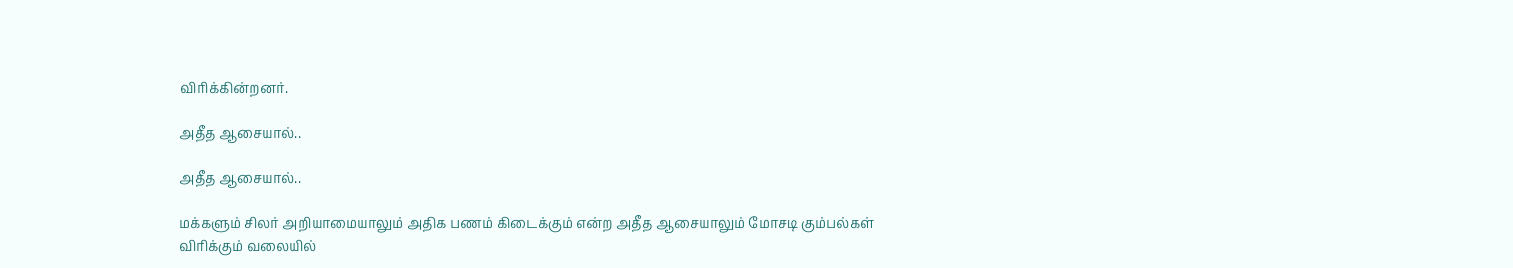விரிக்கின்றனர்.

அதீத ஆசையால்..

அதீத ஆசையால்..

மக்களும் சிலர் அறியாமையாலும் அதிக பணம் கிடைக்கும் என்ற அதீத ஆசையாலும் மோசடி கும்பல்கள் விரிக்கும் வலையில்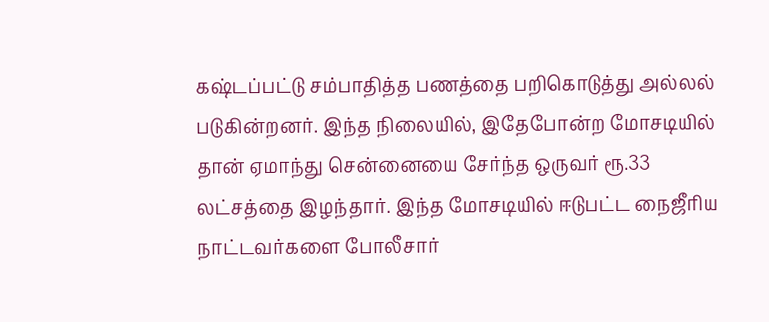கஷ்டப்பட்டு சம்பாதித்த பணத்தை பறிகொடுத்து அல்லல் படுகின்றனர். இந்த நிலையில், இதேபோன்ற மோசடியில் தான் ஏமாந்து சென்னையை சேர்ந்த ஒருவர் ரூ.33 லட்சத்தை இழந்தார். இந்த மோசடியில் ஈடுபட்ட நைஜீரிய நாட்டவர்களை போலீசார்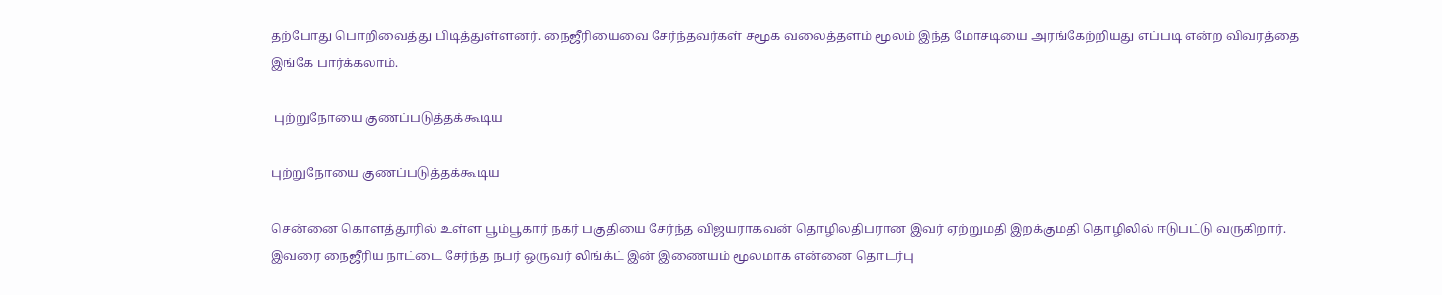தற்போது பொறிவைத்து பிடித்துள்ளனர். நைஜீரியைவை சேர்ந்தவர்கள் சமூக வலைத்தளம் மூலம் இந்த மோசடியை அரங்கேற்றியது எப்படி என்ற விவரத்தை இங்கே பார்க்கலாம்.

 புற்றுநோயை குணப்படுத்தக்கூடிய

புற்றுநோயை குணப்படுத்தக்கூடிய

சென்னை கொளத்தூரில் உள்ள பூம்பூகார் நகர் பகுதியை சேர்ந்த விஜயராகவன் தொழிலதிபரான இவர் ஏற்றுமதி இறக்குமதி தொழிலில் ஈடுபட்டு வருகிறார். இவரை நைஜீரிய நாட்டை சேர்ந்த நபர் ஒருவர் லிங்க்ட் இன் இணையம் மூலமாக என்னை தொடர்பு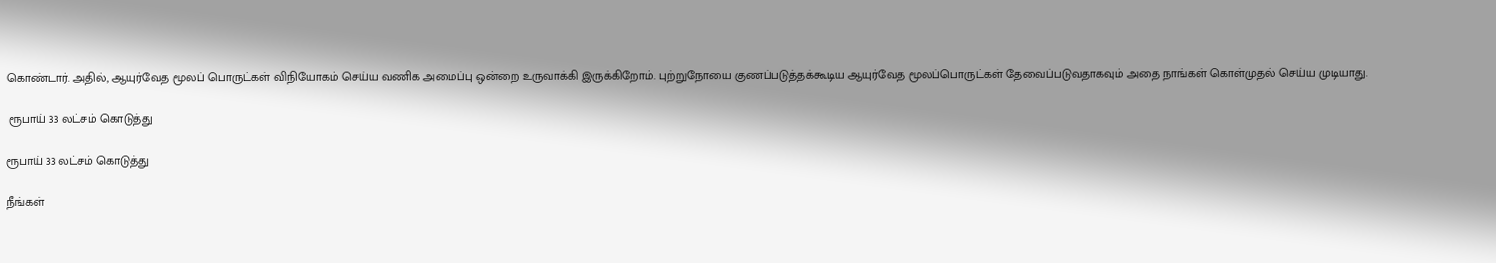கொண்டார். அதில், ஆயுர்வேத மூலப் பொருட்கள் விநியோகம் செய்ய வணிக அமைப்பு ஒன்றை உருவாக்கி இருக்கிறோம். புற்றுநோயை குணப்படுத்தக்கூடிய ஆயுர்வேத மூலப்பொருட்கள் தேவைப்படுவதாகவும் அதை நாங்கள் கொள்முதல் செய்ய முடியாது.

 ரூபாய் 33 லட்சம் கொடுத்து

ரூபாய் 33 லட்சம் கொடுத்து

நீங்கள்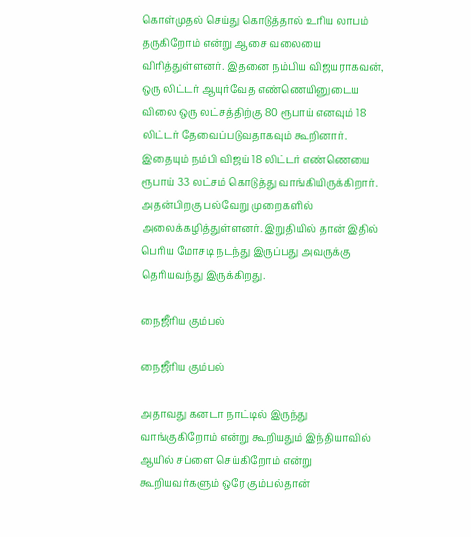கொள்முதல் செய்து கொடுத்தால் உரிய லாபம் தருகிறோம் என்று ஆசை வலையை விரித்துள்ளனர். இதனை நம்பிய விஜயராகவன், ஒரு லிட்டர் ஆயுர்வேத எண்ணெயினுடைய விலை ஒரு லட்சத்திற்கு 80 ரூபாய் எனவும் 18 லிட்டர் தேவைப்படுவதாகவும் கூறினார். இதையும் நம்பி விஜய் 18 லிட்டர் எண்ணெயை ரூபாய் 33 லட்சம் கொடுத்து வாங்கியிருக்கிறார். அதன்பிறகு பல்வேறு முறைகளில் அலைக்கழித்துள்ளனர். இறுதியில் தான் இதில் பெரிய மோசடி நடந்து இருப்பது அவருக்கு தெரியவந்து இருக்கிறது.

நைஜீரிய கும்பல்

நைஜீரிய கும்பல்

அதாவது கனடா நாட்டில் இருந்து வாங்குகிறோம் என்று கூறியதும் இந்தியாவில் ஆயில் சப்ளை செய்கிறோம் என்று கூறியவர்களும் ஒரே கும்பல்தான்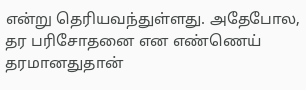என்று தெரியவந்துள்ளது. அதேபோல, தர பரிசோதனை என எண்ணெய் தரமானதுதான்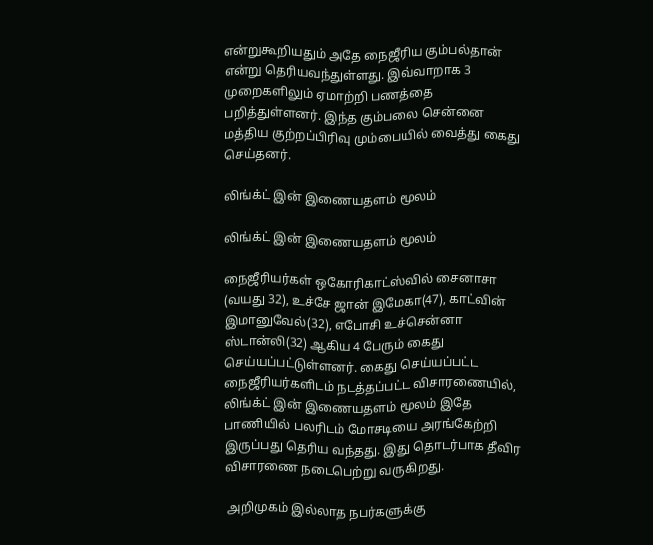என்றுகூறியதும் அதே நைஜீரிய கும்பல்தான் என்று தெரியவந்துள்ளது. இவ்வாறாக 3 முறைகளிலும் ஏமாற்றி பணத்தை பறித்துள்ளனர். இந்த கும்பலை சென்னை மத்திய குற்றப்பிரிவு மும்பையில் வைத்து கைது செய்தனர்.

லிங்க்ட் இன் இணையதளம் மூலம்

லிங்க்ட் இன் இணையதளம் மூலம்

நைஜீரியர்கள் ஒகோரிகாட்ஸ்வில் சைனாசா (வயது 32), உச்சே ஜான் இமேகா(47), காட்வின் இமானுவேல்(32), எபோசி உச்சென்னா ஸ்டான்லி(32) ஆகிய 4 பேரும் கைது செய்யப்பட்டுள்ளனர். கைது செய்யப்பட்ட நைஜீரியர்களிடம் நடத்தப்பட்ட விசாரணையில், லிங்க்ட் இன் இணையதளம் மூலம் இதே பாணியில் பலரிடம் மோசடியை அரங்கேற்றி இருப்பது தெரிய வந்தது. இது தொடர்பாக தீவிர விசாரணை நடைபெற்று வருகிறது.

 அறிமுகம் இல்லாத நபர்களுக்கு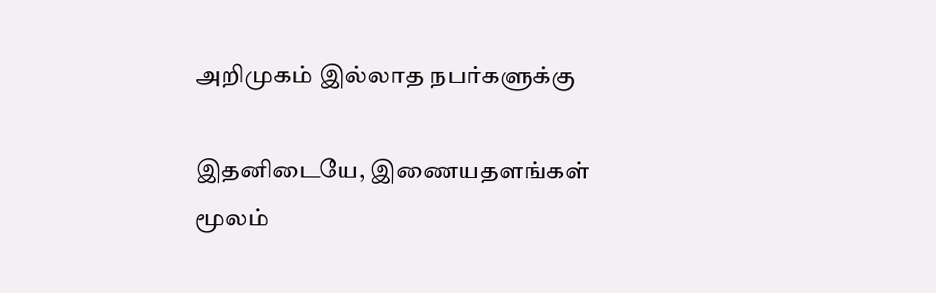அறிமுகம் இல்லாத நபர்களுக்கு

இதனிடையே, இணையதளங்கள் மூலம்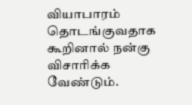வியாபாரம் தொடங்குவதாக கூறினால் நன்கு விசாரிக்க வேண்டும்.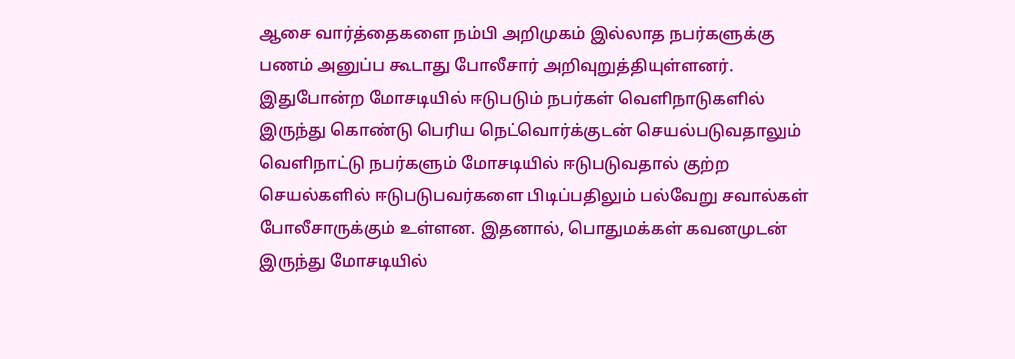ஆசை வார்த்தைகளை நம்பி அறிமுகம் இல்லாத நபர்களுக்கு பணம் அனுப்ப கூடாது போலீசார் அறிவுறுத்தியுள்ளனர். இதுபோன்ற மோசடியில் ஈடுபடும் நபர்கள் வெளிநாடுகளில் இருந்து கொண்டு பெரிய நெட்வொர்க்குடன் செயல்படுவதாலும் வெளிநாட்டு நபர்களும் மோசடியில் ஈடுபடுவதால் குற்ற செயல்களில் ஈடுபடுபவர்களை பிடிப்பதிலும் பல்வேறு சவால்கள் போலீசாருக்கும் உள்ளன. இதனால், பொதுமக்கள் கவனமுடன் இருந்து மோசடியில்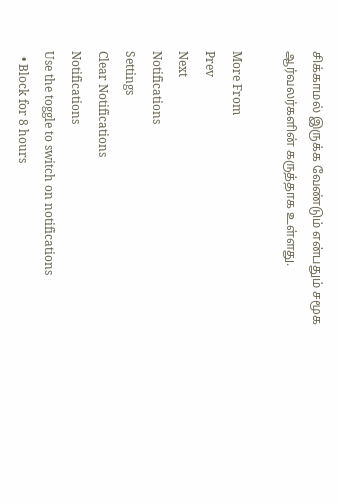சிக்காமல் இருக்க வேண்டும் என்பதும் சமூக ஆர்வலர்களின் கருத்தாக உள்ளது.

More From
Prev
Next
Notifications
Settings
Clear Notifications
Notifications
Use the toggle to switch on notifications
  • Block for 8 hours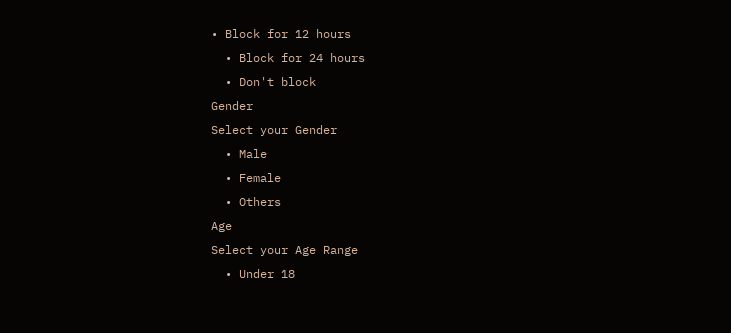• Block for 12 hours
  • Block for 24 hours
  • Don't block
Gender
Select your Gender
  • Male
  • Female
  • Others
Age
Select your Age Range
  • Under 18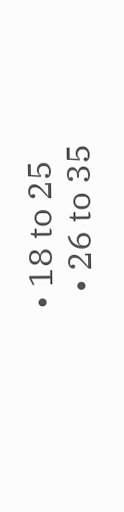• 18 to 25
  • 26 to 35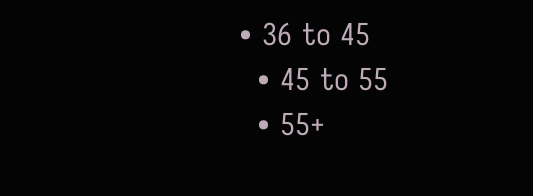• 36 to 45
  • 45 to 55
  • 55+